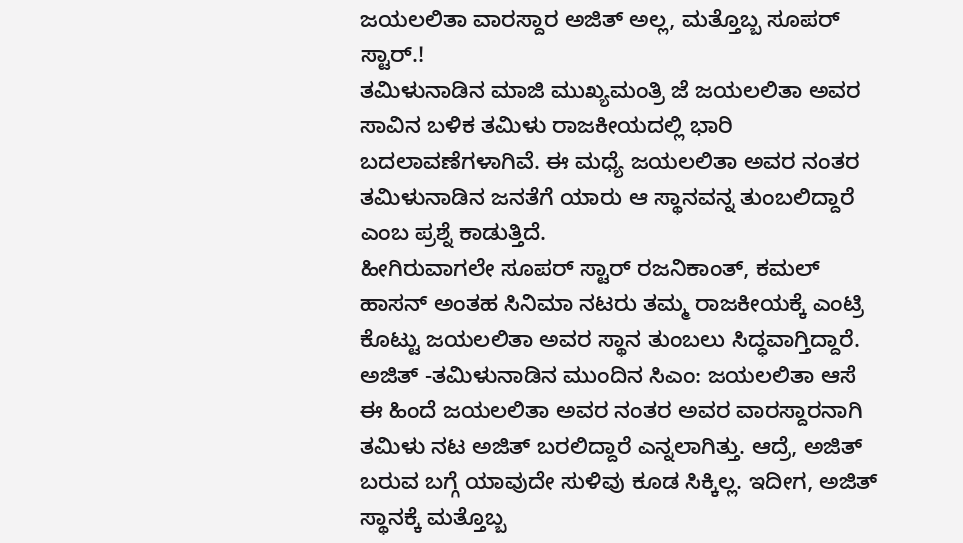ಜಯಲಲಿತಾ ವಾರಸ್ದಾರ ಅಜಿತ್ ಅಲ್ಲ, ಮತ್ತೊಬ್ಬ ಸೂಪರ್ ಸ್ಟಾರ್.!
ತಮಿಳುನಾಡಿನ ಮಾಜಿ ಮುಖ್ಯಮಂತ್ರಿ ಜೆ ಜಯಲಲಿತಾ ಅವರ ಸಾವಿನ ಬಳಿಕ ತಮಿಳು ರಾಜಕೀಯದಲ್ಲಿ ಭಾರಿ ಬದಲಾವಣೆಗಳಾಗಿವೆ. ಈ ಮಧ್ಯೆ ಜಯಲಲಿತಾ ಅವರ ನಂತರ ತಮಿಳುನಾಡಿನ ಜನತೆಗೆ ಯಾರು ಆ ಸ್ಥಾನವನ್ನ ತುಂಬಲಿದ್ದಾರೆ ಎಂಬ ಪ್ರಶ್ನೆ ಕಾಡುತ್ತಿದೆ.
ಹೀಗಿರುವಾಗಲೇ ಸೂಪರ್ ಸ್ಟಾರ್ ರಜನಿಕಾಂತ್, ಕಮಲ್ ಹಾಸನ್ ಅಂತಹ ಸಿನಿಮಾ ನಟರು ತಮ್ಮ ರಾಜಕೀಯಕ್ಕೆ ಎಂಟ್ರಿ ಕೊಟ್ಟು ಜಯಲಲಿತಾ ಅವರ ಸ್ಥಾನ ತುಂಬಲು ಸಿದ್ಧವಾಗ್ತಿದ್ದಾರೆ.
ಅಜಿತ್ -ತಮಿಳುನಾಡಿನ ಮುಂದಿನ ಸಿಎಂ: ಜಯಲಲಿತಾ ಆಸೆ
ಈ ಹಿಂದೆ ಜಯಲಲಿತಾ ಅವರ ನಂತರ ಅವರ ವಾರಸ್ದಾರನಾಗಿ ತಮಿಳು ನಟ ಅಜಿತ್ ಬರಲಿದ್ದಾರೆ ಎನ್ನಲಾಗಿತ್ತು. ಆದ್ರೆ, ಅಜಿತ್ ಬರುವ ಬಗ್ಗೆ ಯಾವುದೇ ಸುಳಿವು ಕೂಡ ಸಿಕ್ಕಿಲ್ಲ. ಇದೀಗ, ಅಜಿತ್ ಸ್ಥಾನಕ್ಕೆ ಮತ್ತೊಬ್ಬ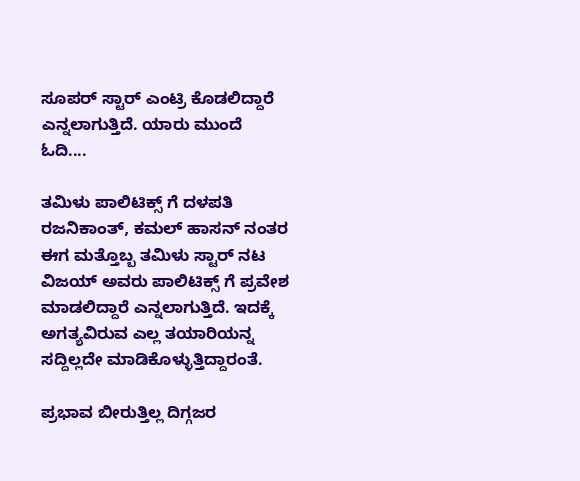ಸೂಪರ್ ಸ್ಟಾರ್ ಎಂಟ್ರಿ ಕೊಡಲಿದ್ದಾರೆ ಎನ್ನಲಾಗುತ್ತಿದೆ. ಯಾರು ಮುಂದೆ ಓದಿ....

ತಮಿಳು ಪಾಲಿಟಿಕ್ಸ್ ಗೆ ದಳಪತಿ
ರಜನಿಕಾಂತ್, ಕಮಲ್ ಹಾಸನ್ ನಂತರ ಈಗ ಮತ್ತೊಬ್ಬ ತಮಿಳು ಸ್ಟಾರ್ ನಟ ವಿಜಯ್ ಅವರು ಪಾಲಿಟಿಕ್ಸ್ ಗೆ ಪ್ರವೇಶ ಮಾಡಲಿದ್ದಾರೆ ಎನ್ನಲಾಗುತ್ತಿದೆ. ಇದಕ್ಕೆ ಅಗತ್ಯವಿರುವ ಎಲ್ಲ ತಯಾರಿಯನ್ನ ಸದ್ದಿಲ್ಲದೇ ಮಾಡಿಕೊಳ್ಳುತ್ತಿದ್ದಾರಂತೆ.

ಪ್ರಭಾವ ಬೀರುತ್ತಿಲ್ಲ ದಿಗ್ಗಜರ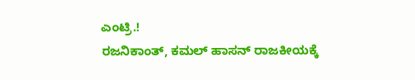ಎಂಟ್ರಿ.!
ರಜನಿಕಾಂತ್, ಕಮಲ್ ಹಾಸನ್ ರಾಜಕೀಯಕ್ಕೆ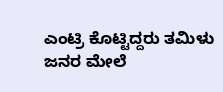ಎಂಟ್ರಿ ಕೊಟ್ಟಿದ್ದರು ತಮಿಳು ಜನರ ಮೇಲೆ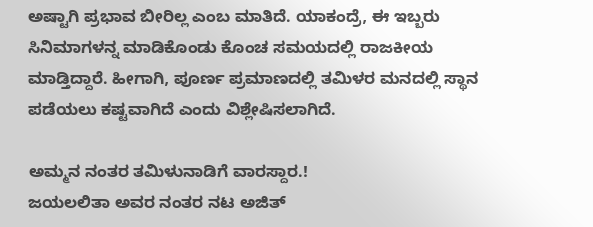ಅಷ್ಟಾಗಿ ಪ್ರಭಾವ ಬೀರಿಲ್ಲ ಎಂಬ ಮಾತಿದೆ. ಯಾಕಂದ್ರೆ, ಈ ಇಬ್ಬರು ಸಿನಿಮಾಗಳನ್ನ ಮಾಡಿಕೊಂಡು ಕೊಂಚ ಸಮಯದಲ್ಲಿ ರಾಜಕೀಯ ಮಾಡ್ತಿದ್ದಾರೆ. ಹೀಗಾಗಿ, ಪೂರ್ಣ ಪ್ರಮಾಣದಲ್ಲಿ ತಮಿಳರ ಮನದಲ್ಲಿ ಸ್ಥಾನ ಪಡೆಯಲು ಕಷ್ಟವಾಗಿದೆ ಎಂದು ವಿಶ್ಲೇಷಿಸಲಾಗಿದೆ.

ಅಮ್ಮನ ನಂತರ ತಮಿಳುನಾಡಿಗೆ ವಾರಸ್ದಾರ.!
ಜಯಲಲಿತಾ ಅವರ ನಂತರ ನಟ ಅಜಿತ್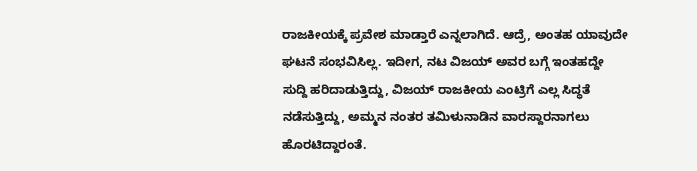ರಾಜಕೀಯಕ್ಕೆ ಪ್ರವೇಶ ಮಾಡ್ತಾರೆ ಎನ್ನಲಾಗಿದೆ. ಆದ್ರೆ, ಅಂತಹ ಯಾವುದೇ ಘಟನೆ ಸಂಭವಿಸಿಲ್ಲ. ಇದೀಗ, ನಟ ವಿಜಯ್ ಅವರ ಬಗ್ಗೆ ಇಂತಹದ್ದೇ ಸುದ್ದಿ ಹರಿದಾಡುತ್ತಿದ್ದು, ವಿಜಯ್ ರಾಜಕೀಯ ಎಂಟ್ರಿಗೆ ಎಲ್ಲ ಸಿದ್ಧತೆ ನಡೆಸುತ್ತಿದ್ದು, ಅಮ್ಮನ ನಂತರ ತಮಿಳುನಾಡಿನ ವಾರಸ್ದಾರನಾಗಲು ಹೊರಟಿದ್ದಾರಂತೆ.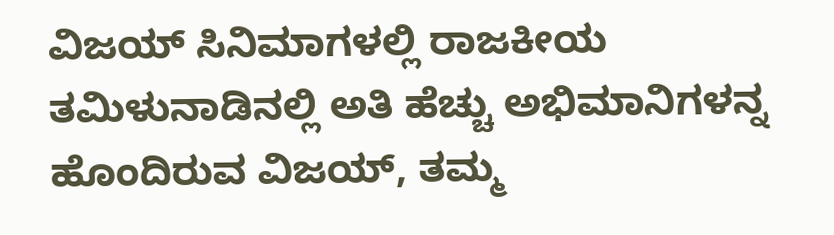ವಿಜಯ್ ಸಿನಿಮಾಗಳಲ್ಲಿ ರಾಜಕೀಯ
ತಮಿಳುನಾಡಿನಲ್ಲಿ ಅತಿ ಹೆಚ್ಚು ಅಭಿಮಾನಿಗಳನ್ನ ಹೊಂದಿರುವ ವಿಜಯ್, ತಮ್ಮ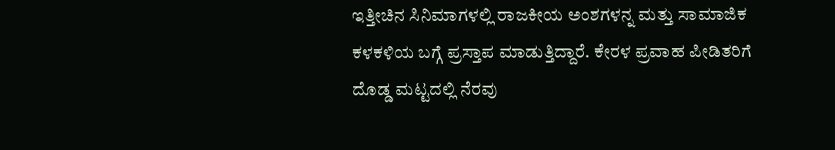ಇತ್ತೀಚಿನ ಸಿನಿಮಾಗಳಲ್ಲಿ ರಾಜಕೀಯ ಅಂಶಗಳನ್ನ ಮತ್ತು ಸಾಮಾಜಿಕ ಕಳಕಳಿಯ ಬಗ್ಗೆ ಪ್ರಸ್ತಾಪ ಮಾಡುತ್ತಿದ್ದಾರೆ. ಕೇರಳ ಪ್ರವಾಹ ಪೀಡಿತರಿಗೆ ದೊಡ್ಡ ಮಟ್ಟದಲ್ಲಿ ನೆರವು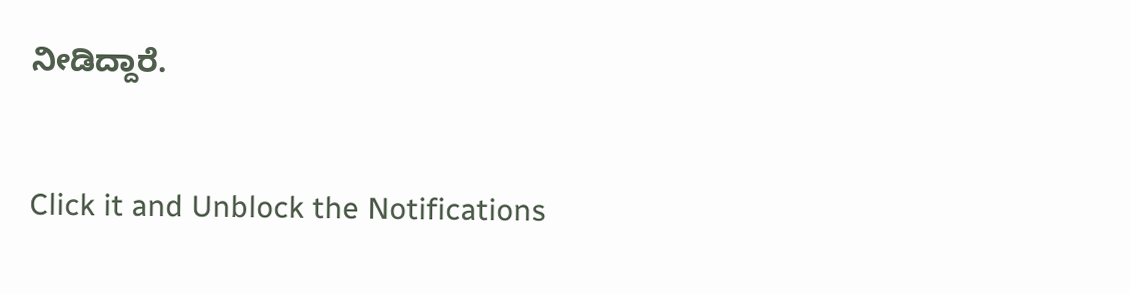ನೀಡಿದ್ದಾರೆ.


Click it and Unblock the Notifications